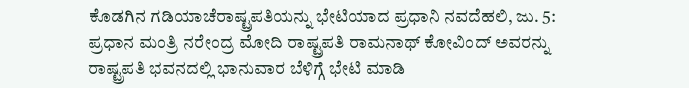ಕೊಡಗಿನ ಗಡಿಯಾಚೆರಾಷ್ಟ್ರಪತಿಯನ್ನು ಭೇಟಿಯಾದ ಪ್ರಧಾನಿ ನವದೆಹಲಿ, ಜು. 5: ಪ್ರಧಾನ ಮಂತ್ರಿ ನರೇಂದ್ರ ಮೋದಿ ರಾಷ್ಟ್ರಪತಿ ರಾಮನಾಥ್ ಕೋವಿಂದ್ ಅವರನ್ನು ರಾಷ್ಟ್ರಪತಿ ಭವನದಲ್ಲಿ ಭಾನುವಾರ ಬೆಳಿಗ್ಗೆ ಭೇಟಿ ಮಾಡಿ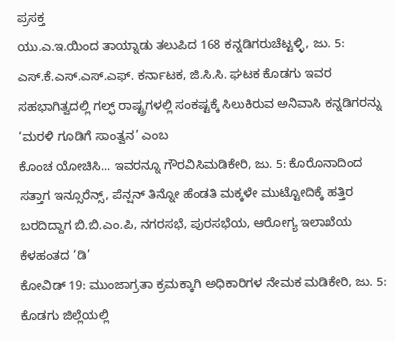ಪ್ರಸಕ್ತ
ಯು.ಎ.ಇ.ಯಿಂದ ತಾಯ್ನಾಡು ತಲುಪಿದ 168 ಕನ್ನಡಿಗರುಚೆಟ್ಟಳ್ಳಿ, ಜು. 5: ಎಸ್.ಕೆ.ಎಸ್.ಎಸ್.ಎಫ್. ಕರ್ನಾಟಕ, ಜಿ.ಸಿ.ಸಿ. ಘಟಕ ಕೊಡಗು ಇವರ ಸಹಭಾಗಿತ್ವದಲ್ಲಿ ಗಲ್ಫ್ ರಾಷ್ಟ್ರಗಳಲ್ಲಿ ಸಂಕಷ್ಟಕ್ಕೆ ಸಿಲುಕಿರುವ ಅನಿವಾಸಿ ಕನ್ನಡಿಗರನ್ನು ‘ಮರಳಿ ಗೂಡಿಗೆ ಸಾಂತ್ವನ’ ಎಂಬ
ಕೊಂಚ ಯೋಚಿಸಿ... ಇವರನ್ನೂ ಗೌರವಿಸಿಮಡಿಕೇರಿ, ಜು. 5: ಕೊರೊನಾದಿಂದ ಸತ್ತಾಗ ಇನ್ಸೂರೆನ್ಸ್, ಪೆನ್ಷನ್ ತಿನ್ನೋ ಹೆಂಡತಿ ಮಕ್ಕಳೇ ಮುಟ್ಟೋದಿಕ್ಕೆ ಹತ್ತಿರ ಬರದಿದ್ದಾಗ ಬಿ.ಬಿ.ಎಂ.ಪಿ, ನಗರಸಭೆ, ಪುರಸಭೆಯ, ಆರೋಗ್ಯ ಇಲಾಖೆಯ ಕೆಳಹಂತದ ‘ಡಿ’
ಕೋವಿಡ್ 19: ಮುಂಜಾಗ್ರತಾ ಕ್ರಮಕ್ಕಾಗಿ ಅಧಿಕಾರಿಗಳ ನೇಮಕ ಮಡಿಕೇರಿ, ಜು. 5: ಕೊಡಗು ಜಿಲ್ಲೆಯಲ್ಲಿ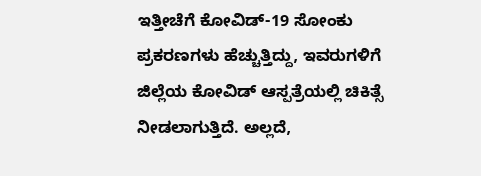ಇತ್ತೀಚೆಗೆ ಕೋವಿಡ್-19 ಸೋಂಕು ಪ್ರಕರಣಗಳು ಹೆಚ್ಚುತ್ತಿದ್ದು, ಇವರುಗಳಿಗೆ ಜಿಲ್ಲೆಯ ಕೋವಿಡ್ ಆಸ್ಪತ್ರೆಯಲ್ಲಿ ಚಿಕಿತ್ಸೆ ನೀಡಲಾಗುತ್ತಿದೆ. ಅಲ್ಲದೆ,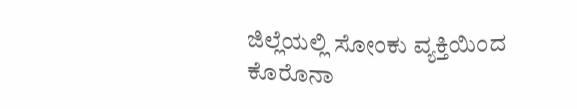ಜಿಲ್ಲೆಯಲ್ಲಿ ಸೋಂಕು ವ್ಯಕ್ತಿಯಿಂದ
ಕೊರೊನಾ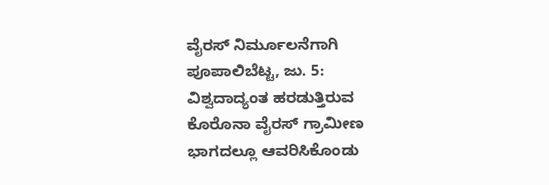ವೈರಸ್ ನಿರ್ಮೂಲನೆಗಾಗಿ ಪೂಪಾಲಿಬೆಟ್ಟ, ಜು. 5: ವಿಶ್ವದಾದ್ಯಂತ ಹರಡುತ್ತಿರುವ ಕೊರೊನಾ ವೈರಸ್ ಗ್ರಾಮೀಣ ಭಾಗದಲ್ಲೂ ಆವರಿಸಿಕೊಂಡು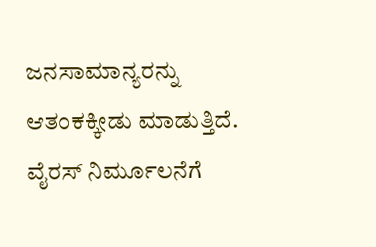ಜನಸಾಮಾನ್ಯರನ್ನು ಆತಂಕಕ್ಕೀಡು ಮಾಡುತ್ತಿದೆ. ವೈರಸ್ ನಿರ್ಮೂಲನೆಗೆ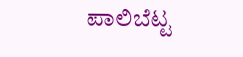ಪಾಲಿಬೆಟ್ಟ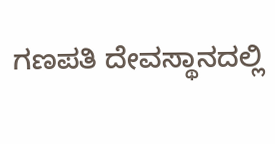ಗಣಪತಿ ದೇವಸ್ಥಾನದಲ್ಲಿ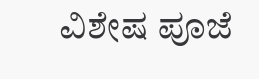ವಿಶೇಷ ಪೂಜೆ